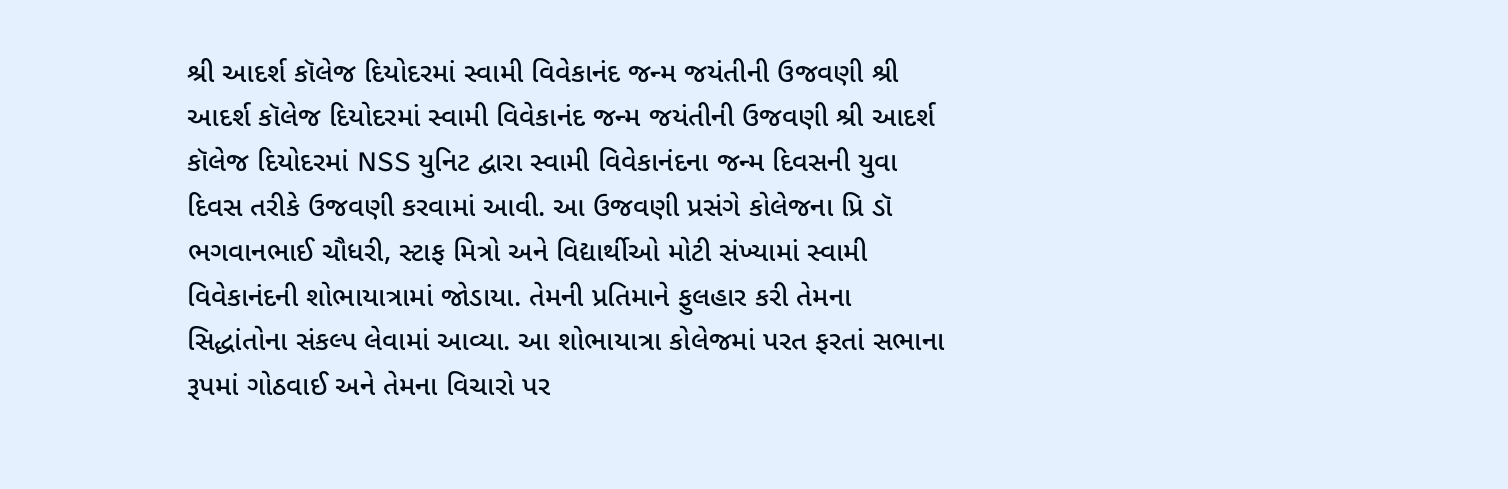શ્રી આદર્શ કૉલેજ દિયોદરમાં સ્વામી વિવેકાનંદ જન્મ જયંતીની ઉજવણી શ્રી આદર્શ કૉલેજ દિયોદરમાં સ્વામી વિવેકાનંદ જન્મ જયંતીની ઉજવણી શ્રી આદર્શ કૉલેજ દિયોદરમાં NSS યુનિટ દ્વારા સ્વામી વિવેકાનંદના જન્મ દિવસની યુવા દિવસ તરીકે ઉજવણી કરવામાં આવી. આ ઉજવણી પ્રસંગે કોલેજના પ્રિ ડૉ ભગવાનભાઈ ચૌધરી, સ્ટાફ મિત્રો અને વિદ્યાર્થીઓ મોટી સંખ્યામાં સ્વામી વિવેકાનંદની શોભાયાત્રામાં જોડાયા. તેમની પ્રતિમાને ફુલહાર કરી તેમના સિદ્ધાંતોના સંકલ્પ લેવામાં આવ્યા. આ શોભાયાત્રા કોલેજમાં પરત ફરતાં સભાના રૂપમાં ગોઠવાઈ અને તેમના વિચારો પર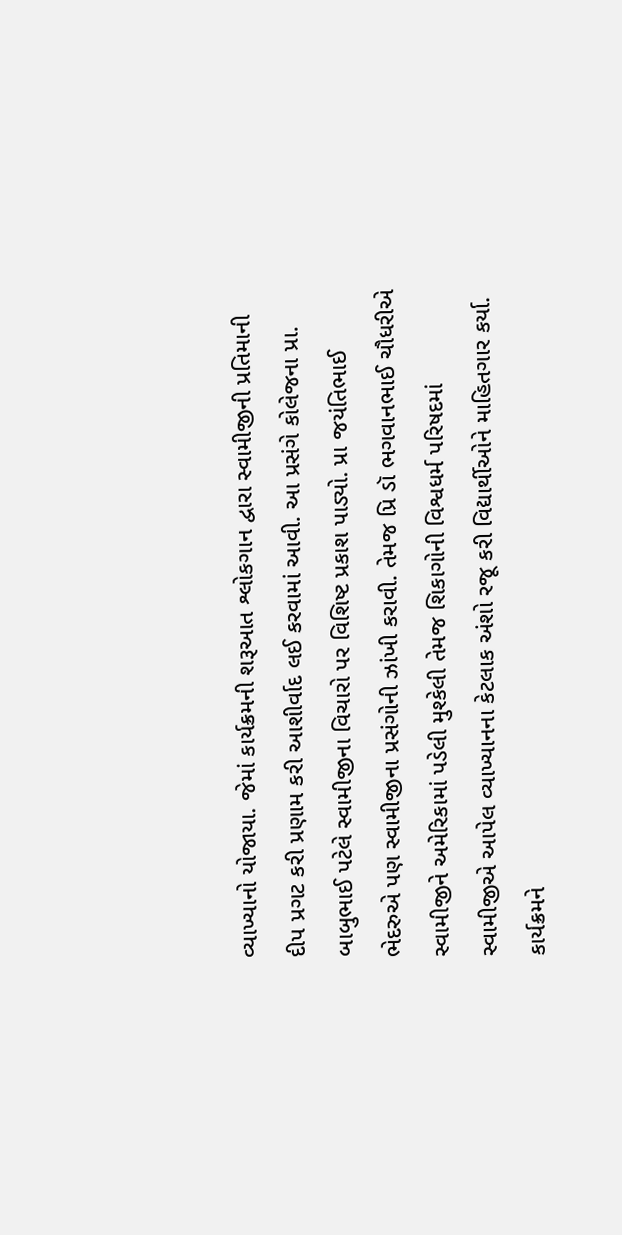વ્યાખ્યાનો યોજાયા. જેમાં કાર્યક્રમની શરૂઆત શ્લોકગાન દ્વારા સ્વામીજીની પ્રતિમાની દીપ પ્રગટ કરી પ્રણામ કરી આશીર્વાદ લઈ કરવામાં આવી. આ પ્રસંગે કોલેજના પ્રા. બાબુભાઈ પટેલે સ્વામીજીના વિચારો પર વિશિષ્ટ પ્રકાશ પાડ્યો. પ્રા જયંતિભાઈ ભેદરુએ પણ સ્વામીજીના પ્રસંગોની ઝાંખી કરાવી. તેમજ પ્રિ ડૉ ભગવાનભાઈ ચૌધરીએ સ્વામીજીને અમેરિકામાં પડેલી મુશ્કેલી તેમજ શિકાગોની વિશ્વધર્મ પરિષદમાં સ્વામીજીએ આપેલ વ્યાખ્યાનના કેટલાક અંશો રજૂ કરી વિદ્યાર્થીઓને માહિતગાર કર્યા. કાર્યક્રમને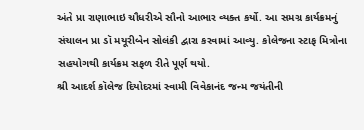અંતે પ્રા રાણાભાઇ ચૌધરીએ સૌનો આભાર વ્યક્ત કર્યો. આ સમગ્ર કાર્યક્રમનું સંચાલન પ્રા ડૉ મયૂરીબેન સોલંકી દ્વારા કરવામાં આવ્યુ. કોલેજના સ્ટાફ મિત્રોના સહયોગથી કાર્યક્રમ સફળ રીતે પૂર્ણ થયો.
શ્રી આદર્શ કૉલેજ દિયોદરમાં સ્વામી વિવેકાનંદ જન્મ જયંતીની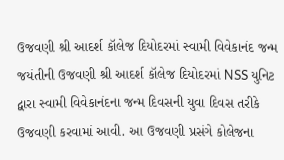ઉજવણી શ્રી આદર્શ કૉલેજ દિયોદરમાં સ્વામી વિવેકાનંદ જન્મ જયંતીની ઉજવણી શ્રી આદર્શ કૉલેજ દિયોદરમાં NSS યુનિટ દ્વારા સ્વામી વિવેકાનંદના જન્મ દિવસની યુવા દિવસ તરીકે ઉજવણી કરવામાં આવી. આ ઉજવણી પ્રસંગે કોલેજના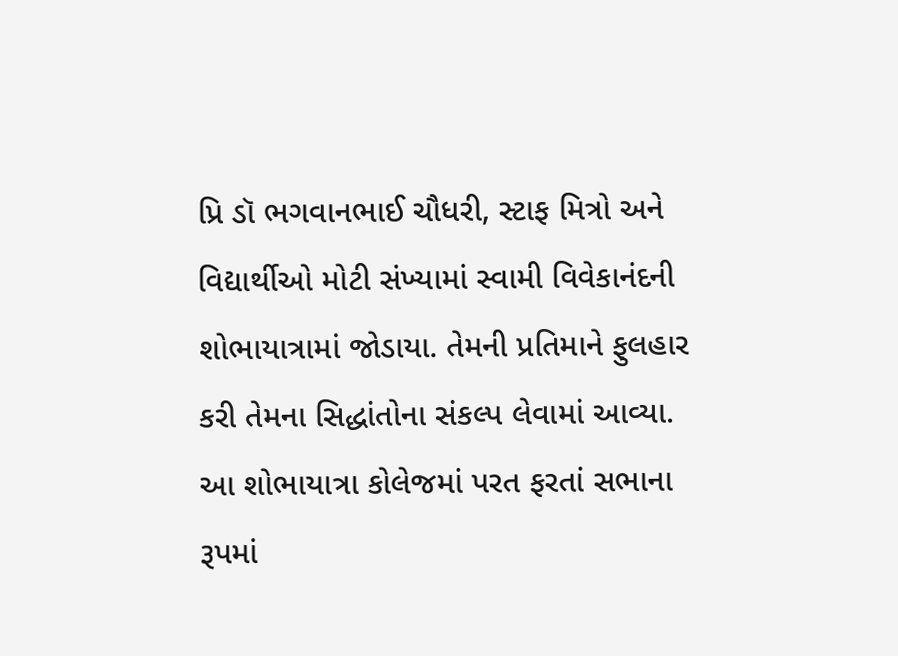પ્રિ ડૉ ભગવાનભાઈ ચૌધરી, સ્ટાફ મિત્રો અને વિદ્યાર્થીઓ મોટી સંખ્યામાં સ્વામી વિવેકાનંદની શોભાયાત્રામાં જોડાયા. તેમની પ્રતિમાને ફુલહાર કરી તેમના સિદ્ધાંતોના સંકલ્પ લેવામાં આવ્યા. આ શોભાયાત્રા કોલેજમાં પરત ફરતાં સભાના રૂપમાં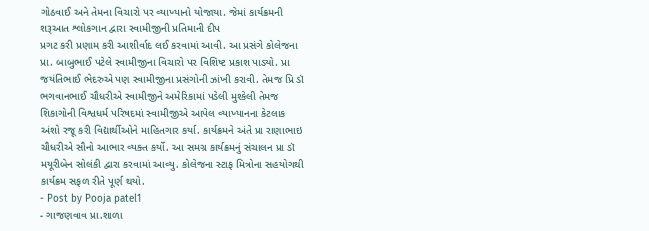ગોઠવાઈ અને તેમના વિચારો પર વ્યાખ્યાનો યોજાયા. જેમાં કાર્યક્રમની શરૂઆત શ્લોકગાન દ્વારા સ્વામીજીની પ્રતિમાની દીપ
પ્રગટ કરી પ્રણામ કરી આશીર્વાદ લઈ કરવામાં આવી. આ પ્રસંગે કોલેજના પ્રા. બાબુભાઈ પટેલે સ્વામીજીના વિચારો પર વિશિષ્ટ પ્રકાશ પાડ્યો. પ્રા જયંતિભાઈ ભેદરુએ પણ સ્વામીજીના પ્રસંગોની ઝાંખી કરાવી. તેમજ પ્રિ ડૉ ભગવાનભાઈ ચૌધરીએ સ્વામીજીને અમેરિકામાં પડેલી મુશ્કેલી તેમજ શિકાગોની વિશ્વધર્મ પરિષદમાં સ્વામીજીએ આપેલ વ્યાખ્યાનના કેટલાક અંશો રજૂ કરી વિદ્યાર્થીઓને માહિતગાર કર્યા. કાર્યક્રમને અંતે પ્રા રાણાભાઇ ચૌધરીએ સૌનો આભાર વ્યક્ત કર્યો. આ સમગ્ર કાર્યક્રમનું સંચાલન પ્રા ડૉ મયૂરીબેન સોલંકી દ્વારા કરવામાં આવ્યુ. કોલેજના સ્ટાફ મિત્રોના સહયોગથી કાર્યક્રમ સફળ રીતે પૂર્ણ થયો.
- Post by Pooja patel1
- ગાજણવાવ પ્રા.શાળા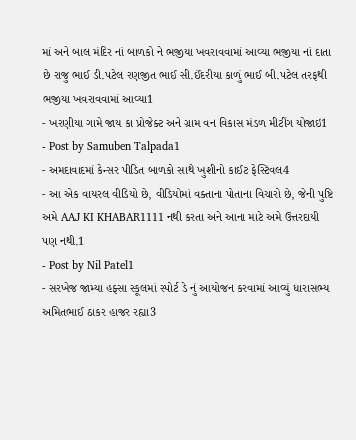માં અને બાલ મંદિર નાં બાળકો ને ભજીયા ખવરાવવામાં આવ્યા ભજીયા નાં દાતા છે રાજુ ભાઈ ડી.પટેલ રણજીત ભાઈ સી.ઈંદરીયા કાળું ભાઈ બી.પટેલ તરફથી ભજીયા ખવરાવવામાં આવ્યા1
- ખરણીયા ગામે જાય કા પ્રોજેક્ટ અને ગ્રામ વન વિકાસ મંડળ મીટીંગ યોજાઇ1
- Post by Samuben Talpada1
- અમદાવાદમાં કેન્સર પીડિત બાળકો સાથે ખુશીનો કાઈટ ફેસ્ટિવલ4
- આ એક વાયરલ વીડિયો છે, વીડિયોમાં વક્તાના પોતાના વિચારો છે, જેની પુષ્ટિ અમે AAJ KI KHABAR1111 નથી કરતા અને આના માટે અમે ઉત્તરદાયી પણ નથી.1
- Post by Nil Patel1
- સરખેજ જામ્યા હફ્સા સ્કૂલમાં સ્પોર્ટ ડે નું આયોજન કરવામાં આવ્યું ધારાસભ્ય અમિતભાઈ ઠાકર હાજર રહ્યા3